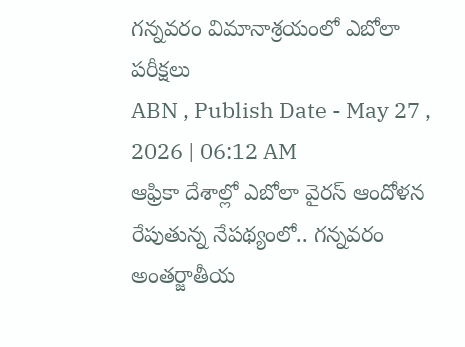గన్నవరం విమానాశ్రయంలో ఎబోలా పరీక్షలు
ABN , Publish Date - May 27 , 2026 | 06:12 AM
ఆఫ్రికా దేశాల్లో ఎబోలా వైరస్ ఆందోళన రేపుతున్న నేపథ్యంలో.. గన్నవరం అంతర్జాతీయ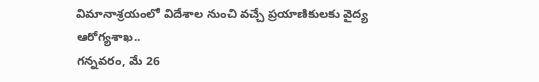విమానాశ్రయంలో విదేశాల నుంచి వచ్చే ప్రయాణికులకు వైద్య ఆరోగ్యశాఖ..
గన్నవరం, మే 26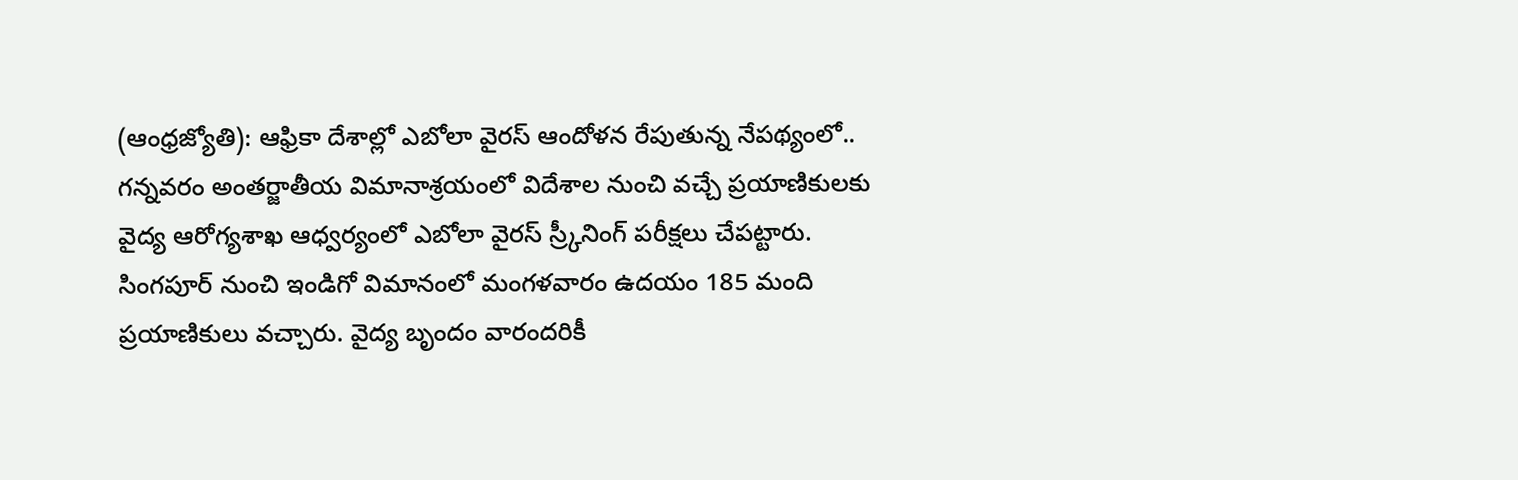(ఆంధ్రజ్యోతి): ఆఫ్రికా దేశాల్లో ఎబోలా వైరస్ ఆందోళన రేపుతున్న నేపథ్యంలో.. గన్నవరం అంతర్జాతీయ విమానాశ్రయంలో విదేశాల నుంచి వచ్చే ప్రయాణికులకు వైద్య ఆరోగ్యశాఖ ఆధ్వర్యంలో ఎబోలా వైరస్ స్ర్కీనింగ్ పరీక్షలు చేపట్టారు. సింగపూర్ నుంచి ఇండిగో విమానంలో మంగళవారం ఉదయం 185 మంది ప్రయాణికులు వచ్చారు. వైద్య బృందం వారందరికీ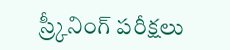స్ర్కీనింగ్ పరీక్షలు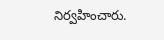నిర్వహించారు.